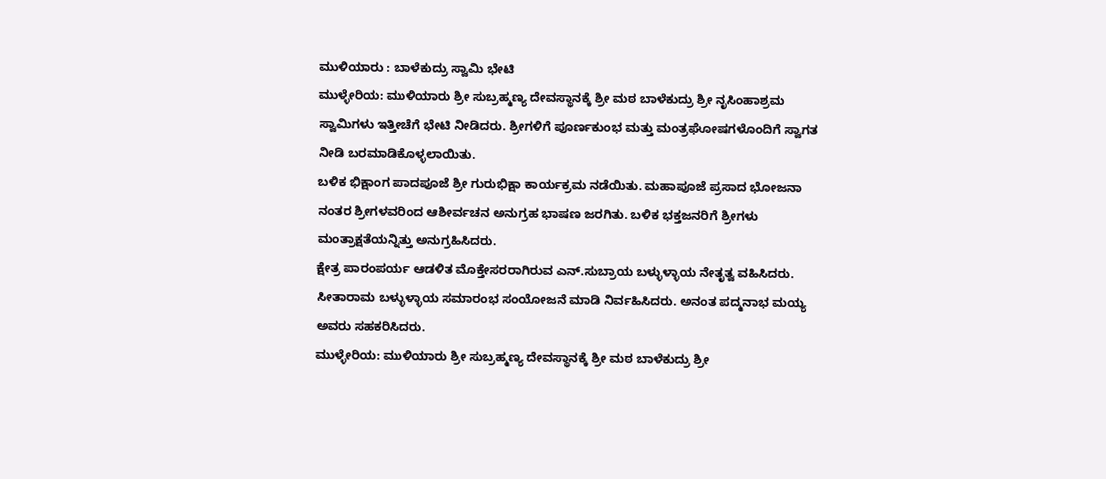ಮುಳಿಯಾರು : ಬಾಳೆಕುದ್ರು ಸ್ವಾಮಿ ಭೇಟಿ
ಮುಳ್ಳೇರಿಯ: ಮುಳಿಯಾರು ಶ್ರೀ ಸುಬ್ರಹ್ಮಣ್ಯ ದೇವಸ್ಥಾನಕ್ಕೆ ಶ್ರೀ ಮಠ ಬಾಳೆಕುದ್ರು ಶ್ರೀ ನೃಸಿಂಹಾಶ್ರಮ ಸ್ವಾಮಿಗಳು ಇತ್ತೀಚೆಗೆ ಭೇಟಿ ನೀಡಿದರು. ಶ್ರೀಗಳಿಗೆ ಪೂರ್ಣಕುಂಭ ಮತ್ತು ಮಂತ್ರಘೋಷಗಳೊಂದಿಗೆ ಸ್ವಾಗತ ನೀಡಿ ಬರಮಾಡಿಕೊಳ್ಳಲಾಯಿತು.
ಬಳಿಕ ಭಿಕ್ಷಾಂಗ ಪಾದಪೂಜೆ ಶ್ರೀ ಗುರುಭಿಕ್ಷಾ ಕಾರ್ಯಕ್ರಮ ನಡೆಯಿತು. ಮಹಾಪೂಜೆ ಪ್ರಸಾದ ಭೋಜನಾ ನಂತರ ಶ್ರೀಗಳವರಿಂದ ಆಶೀರ್ವಚನ ಅನುಗ್ರಹ ಭಾಷಣ ಜರಗಿತು. ಬಳಿಕ ಭಕ್ತಜನರಿಗೆ ಶ್ರೀಗಳು ಮಂತ್ರಾಕ್ಷತೆಯನ್ನಿತ್ತು ಅನುಗ್ರಹಿಸಿದರು.
ಕ್ಷೇತ್ರ ಪಾರಂಪರ್ಯ ಆಡಳಿತ ಮೊಕ್ತೇಸರರಾಗಿರುವ ಎನ್.ಸುಬ್ರಾಯ ಬಳ್ಳುಳ್ಳಾಯ ನೇತೃತ್ವ ವಹಿಸಿದರು. ಸೀತಾರಾಮ ಬಳ್ಳುಳ್ಳಾಯ ಸಮಾರಂಭ ಸಂಯೋಜನೆ ಮಾಡಿ ನಿರ್ವಹಿಸಿದರು. ಅನಂತ ಪದ್ಮನಾಭ ಮಯ್ಯ ಅವರು ಸಹಕರಿಸಿದರು.
ಮುಳ್ಳೇರಿಯ: ಮುಳಿಯಾರು ಶ್ರೀ ಸುಬ್ರಹ್ಮಣ್ಯ ದೇವಸ್ಥಾನಕ್ಕೆ ಶ್ರೀ ಮಠ ಬಾಳೆಕುದ್ರು ಶ್ರೀ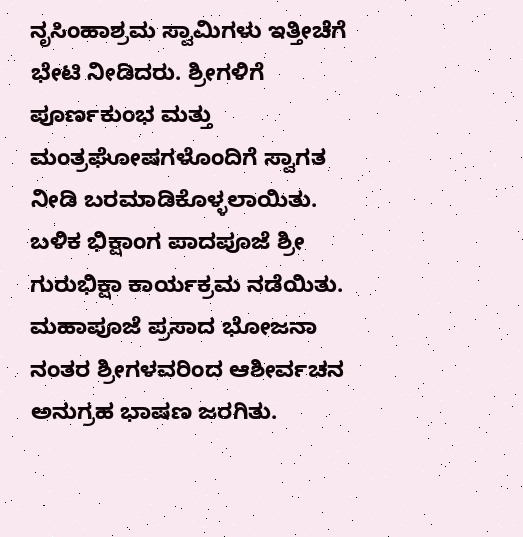ನೃಸಿಂಹಾಶ್ರಮ ಸ್ವಾಮಿಗಳು ಇತ್ತೀಚೆಗೆ ಭೇಟಿ ನೀಡಿದರು. ಶ್ರೀಗಳಿಗೆ ಪೂರ್ಣಕುಂಭ ಮತ್ತು ಮಂತ್ರಘೋಷಗಳೊಂದಿಗೆ ಸ್ವಾಗತ ನೀಡಿ ಬರಮಾಡಿಕೊಳ್ಳಲಾಯಿತು.
ಬಳಿಕ ಭಿಕ್ಷಾಂಗ ಪಾದಪೂಜೆ ಶ್ರೀ ಗುರುಭಿಕ್ಷಾ ಕಾರ್ಯಕ್ರಮ ನಡೆಯಿತು. ಮಹಾಪೂಜೆ ಪ್ರಸಾದ ಭೋಜನಾ ನಂತರ ಶ್ರೀಗಳವರಿಂದ ಆಶೀರ್ವಚನ ಅನುಗ್ರಹ ಭಾಷಣ ಜರಗಿತು.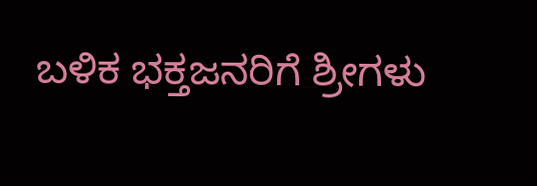ಬಳಿಕ ಭಕ್ತಜನರಿಗೆ ಶ್ರೀಗಳು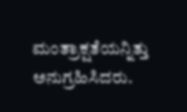ಮಂತ್ರಾಕ್ಷತೆಯನ್ನಿತ್ತು ಅನುಗ್ರಹಿಸಿದರು.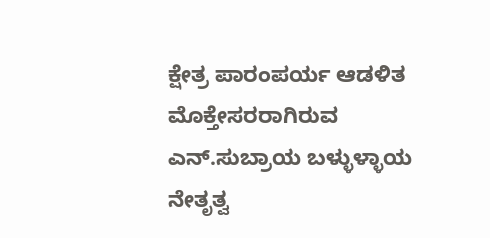ಕ್ಷೇತ್ರ ಪಾರಂಪರ್ಯ ಆಡಳಿತ ಮೊಕ್ತೇಸರರಾಗಿರುವ ಎನ್.ಸುಬ್ರಾಯ ಬಳ್ಳುಳ್ಳಾಯ ನೇತೃತ್ವ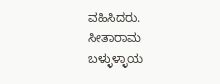ವಹಿಸಿದರು. ಸೀತಾರಾಮ ಬಳ್ಳುಳ್ಳಾಯ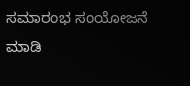ಸಮಾರಂಭ ಸಂಯೋಜನೆ ಮಾಡಿ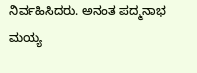ನಿರ್ವಹಿಸಿದರು. ಅನಂತ ಪದ್ಮನಾಭ ಮಯ್ಯ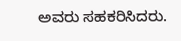ಅವರು ಸಹಕರಿಸಿದರು.